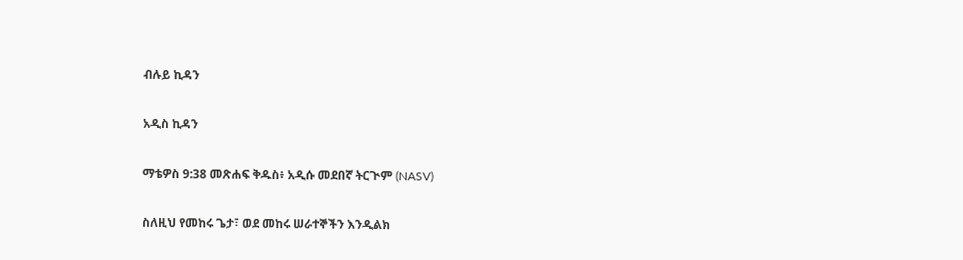ብሉይ ኪዳን

አዲስ ኪዳን

ማቴዎስ 9:38 መጽሐፍ ቅዱስ፥ አዲሱ መደበኛ ትርጒም (NASV)

ስለዚህ የመከሩ ጌታ፣ ወደ መከሩ ሠራተኞችን እንዲልክ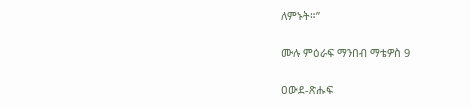ለምኑት።”

ሙሉ ምዕራፍ ማንበብ ማቴዎስ 9

ዐውደ-ጽሑፍ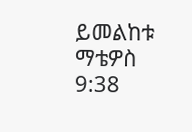ይመልከቱ ማቴዎስ 9:38